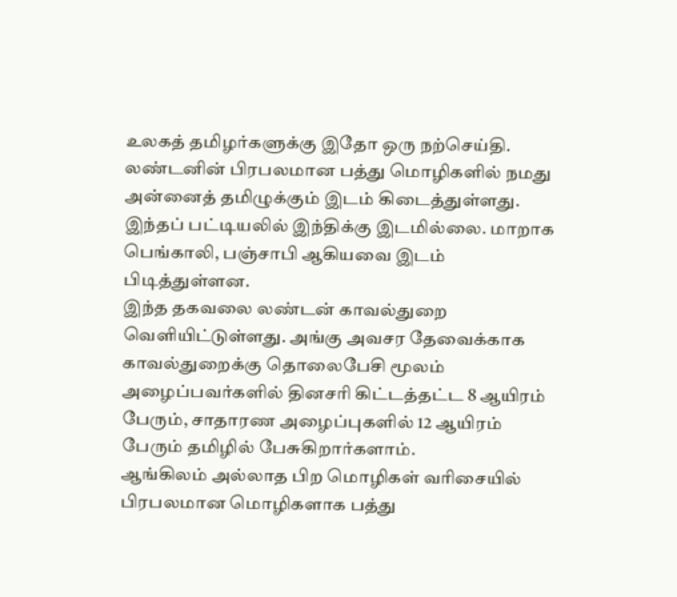உலகத் தமிழர்களுக்கு இதோ ஒரு நற்செய்தி. லண்டனின் பிரபலமான பத்து மொழிகளில் நமது அன்னைத் தமிழுக்கும் இடம் கிடைத்துள்ளது. இந்தப் பட்டியலில் இந்திக்கு இடமில்லை. மாறாக பெங்காலி, பஞ்சாபி ஆகியவை இடம் பிடித்துள்ளன.
இந்த தகவலை லண்டன் காவல்துறை வெளியிட்டுள்ளது. அங்கு அவசர தேவைக்காக காவல்துறைக்கு தொலைபேசி மூலம் அழைப்பவர்களில் தினசரி கிட்டத்தட்ட 8 ஆயிரம் பேரும், சாதாரண அழைப்புகளில் 12 ஆயிரம் பேரும் தமிழில் பேசுகிறார்களாம்.
ஆங்கிலம் அல்லாத பிற மொழிகள் வரிசையில் பிரபலமான மொழிகளாக பத்து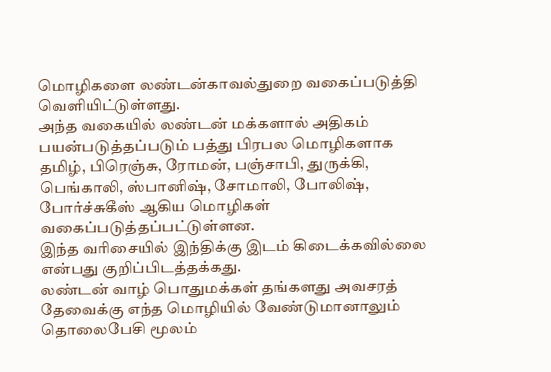மொழிகளை லண்டன்காவல்துறை வகைப்படுத்தி வெளியிட்டுள்ளது.
அந்த வகையில் லண்டன் மக்களால் அதிகம் பயன்படுத்தப்படும் பத்து பிரபல மொழிகளாக தமிழ், பிரெஞ்சு, ரோமன், பஞ்சாபி, துருக்கி, பெங்காலி, ஸ்பானிஷ், சோமாலி, போலிஷ், போர்ச்சுகீஸ் ஆகிய மொழிகள் வகைப்படுத்தப்பட்டுள்ளன.
இந்த வரிசையில் இந்திக்கு இடம் கிடைக்கவில்லை என்பது குறிப்பிடத்தக்கது.
லண்டன் வாழ் பொதுமக்கள் தங்களது அவசரத் தேவைக்கு எந்த மொழியில் வேண்டுமானாலும் தொலைபேசி மூலம்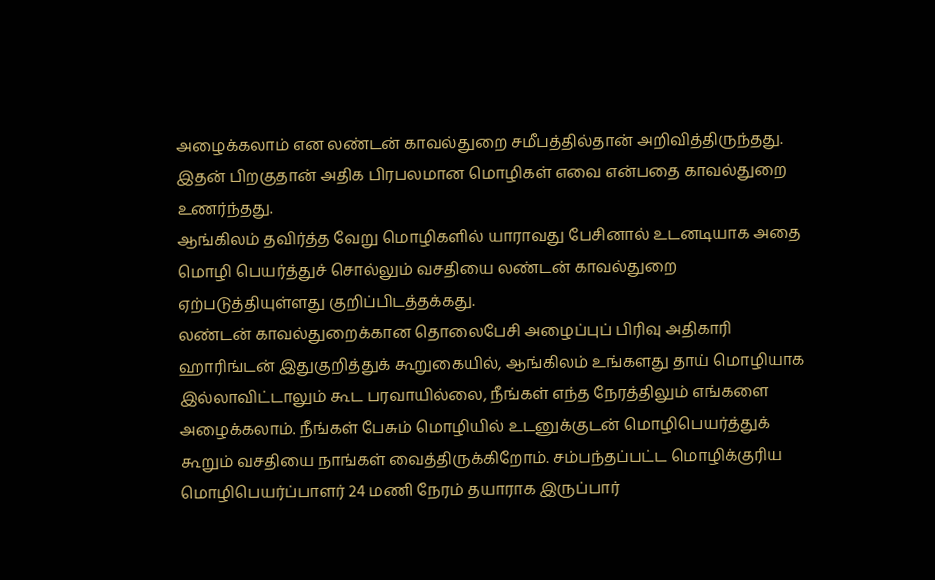அழைக்கலாம் என லண்டன் காவல்துறை சமீபத்தில்தான் அறிவித்திருந்தது. இதன் பிறகுதான் அதிக பிரபலமான மொழிகள் எவை என்பதை காவல்துறை உணர்ந்தது.
ஆங்கிலம் தவிர்த்த வேறு மொழிகளில் யாராவது பேசினால் உடனடியாக அதை மொழி பெயர்த்துச் சொல்லும் வசதியை லண்டன் காவல்துறை ஏற்படுத்தியுள்ளது குறிப்பிடத்தக்கது.
லண்டன் காவல்துறைக்கான தொலைபேசி அழைப்புப் பிரிவு அதிகாரி ஹாரிங்டன் இதுகுறித்துக் கூறுகையில், ஆங்கிலம் உங்களது தாய் மொழியாக இல்லாவிட்டாலும் கூட பரவாயில்லை, நீங்கள் எந்த நேரத்திலும் எங்களை அழைக்கலாம். நீங்கள் பேசும் மொழியில் உடனுக்குடன் மொழிபெயர்த்துக் கூறும் வசதியை நாங்கள் வைத்திருக்கிறோம். சம்பந்தப்பட்ட மொழிக்குரிய மொழிபெயர்ப்பாளர் 24 மணி நேரம் தயாராக இருப்பார்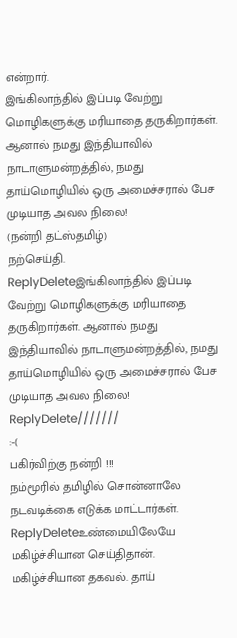என்றார்.
இங்கிலாந்தில் இப்படி வேற்று மொழிகளுக்கு மரியாதை தருகிறார்கள். ஆனால் நமது இந்தியாவில் நாடாளுமன்றத்தில், நமது தாய்மொழியில் ஒரு அமைச்சரால் பேச முடியாத அவல நிலை!
(நன்றி தட்ஸ்தமிழ்)
நற்செய்தி.
ReplyDeleteஇங்கிலாந்தில் இப்படி வேற்று மொழிகளுக்கு மரியாதை தருகிறார்கள். ஆனால் நமது இந்தியாவில் நாடாளுமன்றத்தில், நமது தாய்மொழியில் ஒரு அமைச்சரால் பேச முடியாத அவல நிலை!
ReplyDelete///////
:-(
பகிர்விற்கு நன்றி !!!
நம்மூரில் தமிழில் சொன்னாலே நடவடிக்கை எடுக்க மாட்டார்கள்.
ReplyDeleteஉண்மையிலேயே மகிழ்ச்சியான செய்திதான்.
மகிழ்ச்சியான தகவல். தாய்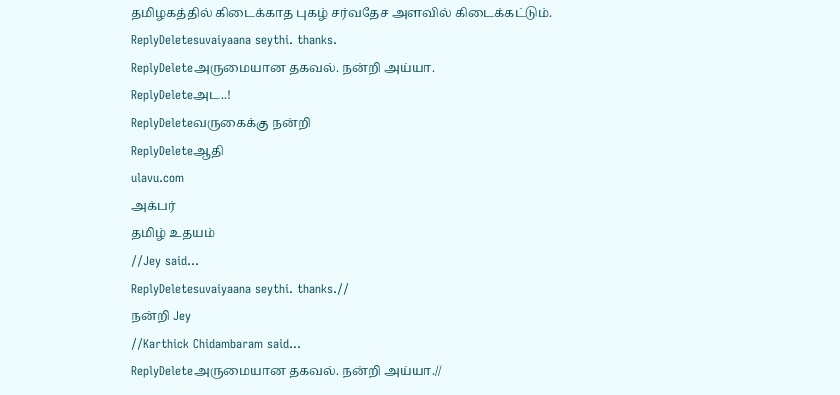தமிழகத்தில் கிடைக்காத புகழ் சர்வதேச அளவில் கிடைக்கட்டும்.
ReplyDeletesuvaiyaana seythi. thanks.
ReplyDeleteஅருமையான தகவல். நன்றி அய்யா.
ReplyDeleteஅட..!
ReplyDeleteவருகைக்கு நன்றி
ReplyDeleteஆதி
ulavu.com
அக்பர்
தமிழ் உதயம்
//Jey said...
ReplyDeletesuvaiyaana seythi. thanks.//
நன்றி Jey
//Karthick Chidambaram said...
ReplyDeleteஅருமையான தகவல். நன்றி அய்யா.//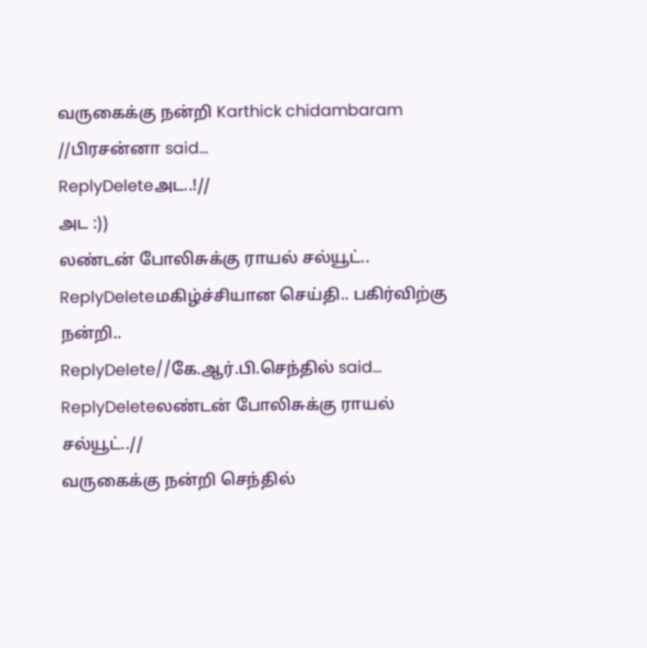வருகைக்கு நன்றி Karthick chidambaram
//பிரசன்னா said...
ReplyDeleteஅட..!//
அட :))
லண்டன் போலிசுக்கு ராயல் சல்யூட்..
ReplyDeleteமகிழ்ச்சியான செய்தி.. பகிர்விற்கு நன்றி..
ReplyDelete//கே.ஆர்.பி.செந்தில் said...
ReplyDeleteலண்டன் போலிசுக்கு ராயல் சல்யூட்..//
வருகைக்கு நன்றி செந்தில்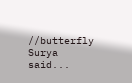//butterfly Surya said...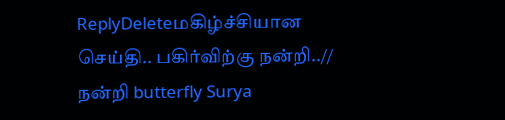ReplyDeleteமகிழ்ச்சியான செய்தி.. பகிர்விற்கு நன்றி..//
நன்றி butterfly Surya